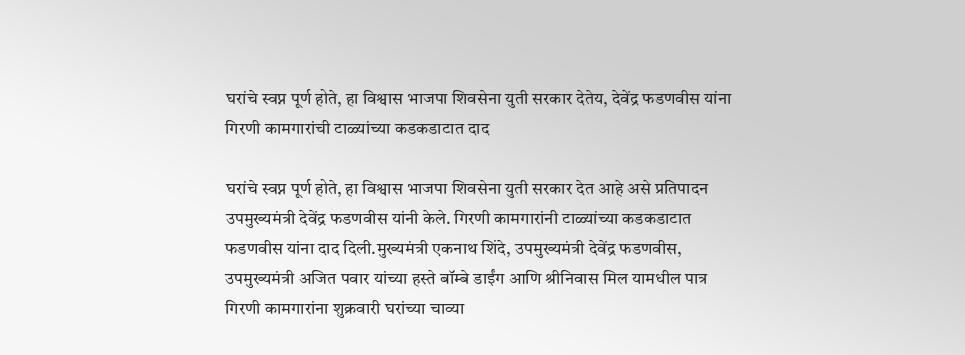घरांचे स्वप्न पूर्ण होते, हा विश्वास भाजपा शिवसेना युती सरकार देतेय, देवेंद्र फडणवीस यांना गिरणी कामगारांची टाळ्यांच्या कडकडाटात दाद

घरांचे स्वप्न पूर्ण होते, हा विश्वास भाजपा शिवसेना युती सरकार देत आहे असे प्रतिपादन उपमुख्यमंत्री देवेंद्र फडणवीस यांनी केले. गिरणी कामगारांनी टाळ्यांच्या कडकडाटात फडणवीस यांना दाद दिली.मुख्यमंत्री एकनाथ शिंदे, उपमुख्यमंत्री देवेंद्र फडणवीस, उपमुख्यमंत्री अजित पवार यांच्या हस्ते बॉम्बे डाईंग आणि श्रीनिवास मिल यामधील पात्र गिरणी कामगारांना शुक्रवारी घरांच्या चाव्या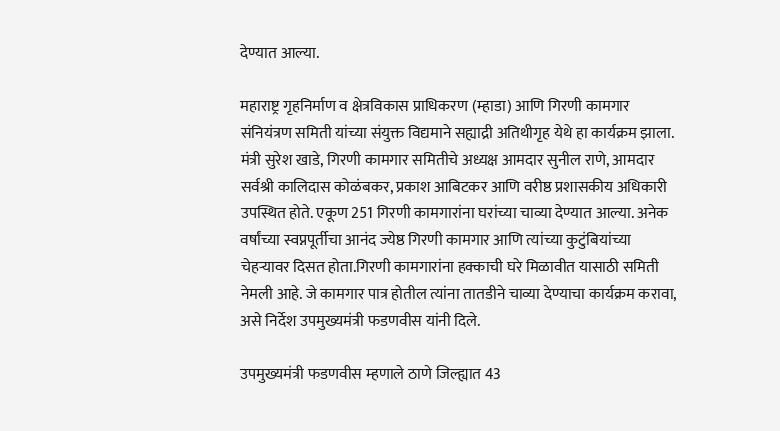देण्यात आल्या.

महाराष्ट्र गृहनिर्माण व क्षेत्रविकास प्राधिकरण (म्हाडा) आणि गिरणी कामगार संनियंत्रण समिती यांच्या संयुक्त विद्यमाने सह्याद्री अतिथीगृह येथे हा कार्यक्रम झाला. मंत्री सुरेश खाडे, गिरणी कामगार समितीचे अध्यक्ष आमदार सुनील राणे, आमदार सर्वश्री कालिदास कोळंबकर, प्रकाश आबिटकर आणि वरीष्ठ प्रशासकीय अधिकारी उपस्थित होते. एकूण 251 गिरणी कामगारांना घरांच्या चाव्या देण्यात आल्या. अनेक वर्षांच्या स्वप्नपूर्तीचा आनंद ज्येष्ठ गिरणी कामगार आणि त्यांच्या कुटुंबियांच्या चेहऱ्यावर दिसत होता.गिरणी कामगारांना हक्काची घरे मिळावीत यासाठी समिती नेमली आहे. जे कामगार पात्र होतील त्यांना तातडीने चाव्या देण्याचा कार्यक्रम करावा, असे निर्देश उपमुख्यमंत्री फडणवीस यांनी दिले.

उपमुख्यमंत्री फडणवीस म्हणाले ठाणे जिल्ह्यात 43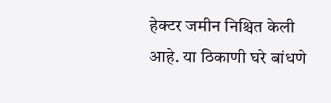हेक्टर जमीन निश्चित केली आहे. या ठिकाणी घरे बांधणे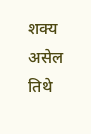शक्य असेल तिथे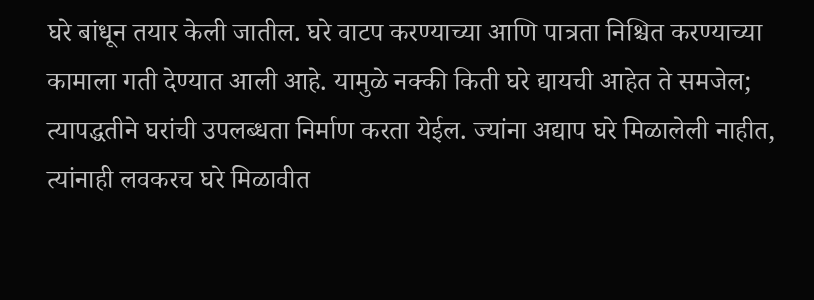घरे बांधून तयार केली जातील. घरे वाटप करण्याच्या आणि पात्रता निश्चित करण्याच्या कामाला गती देण्यात आली आहे. यामुळे नक्की किती घरे द्यायची आहेत ते समजेल; त्यापद्धतीने घरांची उपलब्धता निर्माण करता येईल. ज्यांना अद्याप घरे मिळालेली नाहीत, त्यांनाही लवकरच घरे मिळावीत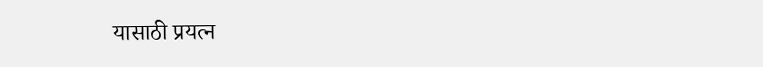यासाठी प्रयत्न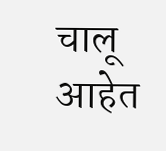चालू आहेत